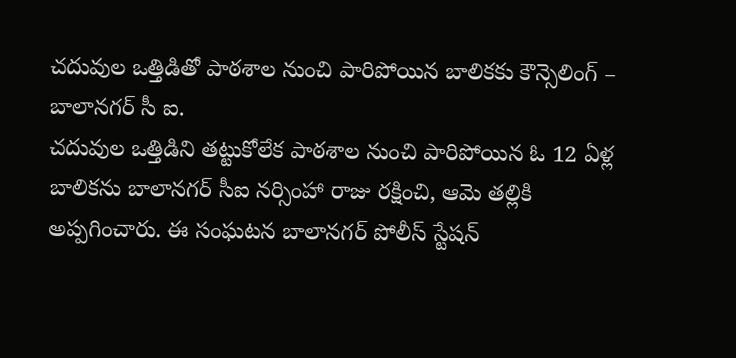చదువుల ఒత్తిడితో పాఠశాల నుంచి పారిపోయిన బాలికకు కౌన్సెలింగ్ – బాలానగర్ సీ ఐ.
చదువుల ఒత్తిడిని తట్టుకోలేక పాఠశాల నుంచి పారిపోయిన ఓ 12 ఏళ్ల బాలికను బాలానగర్ సీఐ నర్సింహా రాజు రక్షించి, ఆమె తల్లికి అప్పగించారు. ఈ సంఘటన బాలానగర్ పోలీస్ స్టేషన్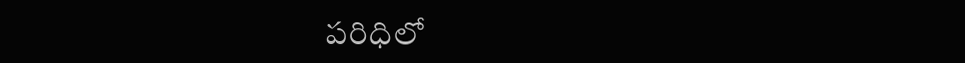పరిధిలో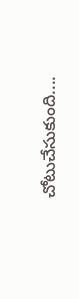చోటుచేసుకుంది....